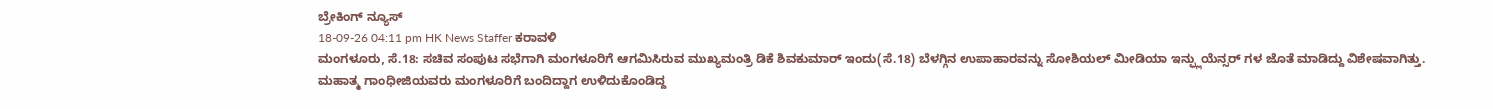ಬ್ರೇಕಿಂಗ್ ನ್ಯೂಸ್
18-09-26 04:11 pm HK News Staffer ಕರಾವಳಿ
ಮಂಗಳೂರು, ಸೆ.18: ಸಚಿವ ಸಂಪುಟ ಸಭೆಗಾಗಿ ಮಂಗಳೂರಿಗೆ ಆಗಮಿಸಿರುವ ಮುಖ್ಯಮಂತ್ರಿ ಡಿಕೆ ಶಿವಕುಮಾರ್ ಇಂದು(ಸೆ.18) ಬೆಳಗ್ಗಿನ ಉಪಾಹಾರವನ್ನು ಸೋಶಿಯಲ್ ಮೀಡಿಯಾ ಇನ್ಫ್ಲುಯೆನ್ಸರ್ ಗಳ ಜೊತೆ ಮಾಡಿದ್ದು ವಿಶೇಷವಾಗಿತ್ತು.
ಮಹಾತ್ಮ ಗಾಂಧೀಜಿಯವರು ಮಂಗಳೂರಿಗೆ ಬಂದಿದ್ದಾಗ ಉಳಿದುಕೊಂಡಿದ್ದ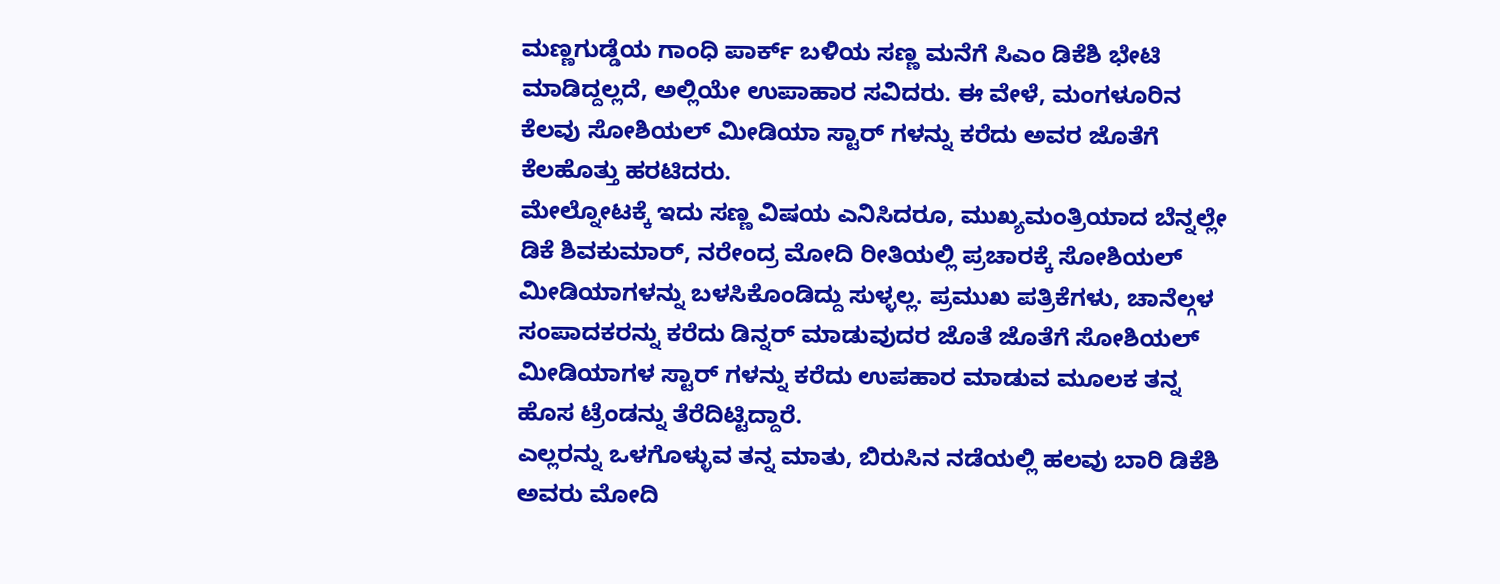ಮಣ್ಣಗುಡ್ಡೆಯ ಗಾಂಧಿ ಪಾರ್ಕ್ ಬಳಿಯ ಸಣ್ಣ ಮನೆಗೆ ಸಿಎಂ ಡಿಕೆಶಿ ಭೇಟಿ ಮಾಡಿದ್ದಲ್ಲದೆ, ಅಲ್ಲಿಯೇ ಉಪಾಹಾರ ಸವಿದರು. ಈ ವೇಳೆ, ಮಂಗಳೂರಿನ ಕೆಲವು ಸೋಶಿಯಲ್ ಮೀಡಿಯಾ ಸ್ಟಾರ್ ಗಳನ್ನು ಕರೆದು ಅವರ ಜೊತೆಗೆ ಕೆಲಹೊತ್ತು ಹರಟಿದರು.
ಮೇಲ್ನೋಟಕ್ಕೆ ಇದು ಸಣ್ಣ ವಿಷಯ ಎನಿಸಿದರೂ, ಮುಖ್ಯಮಂತ್ರಿಯಾದ ಬೆನ್ನಲ್ಲೇ ಡಿಕೆ ಶಿವಕುಮಾರ್, ನರೇಂದ್ರ ಮೋದಿ ರೀತಿಯಲ್ಲಿ ಪ್ರಚಾರಕ್ಕೆ ಸೋಶಿಯಲ್ ಮೀಡಿಯಾಗಳನ್ನು ಬಳಸಿಕೊಂಡಿದ್ದು ಸುಳ್ಳಲ್ಲ. ಪ್ರಮುಖ ಪತ್ರಿಕೆಗಳು, ಚಾನೆಲ್ಗಳ ಸಂಪಾದಕರನ್ನು ಕರೆದು ಡಿನ್ನರ್ ಮಾಡುವುದರ ಜೊತೆ ಜೊತೆಗೆ ಸೋಶಿಯಲ್ ಮೀಡಿಯಾಗಳ ಸ್ಟಾರ್ ಗಳನ್ನು ಕರೆದು ಉಪಹಾರ ಮಾಡುವ ಮೂಲಕ ತನ್ನ ಹೊಸ ಟ್ರೆಂಡನ್ನು ತೆರೆದಿಟ್ಟಿದ್ದಾರೆ.
ಎಲ್ಲರನ್ನು ಒಳಗೊಳ್ಳುವ ತನ್ನ ಮಾತು, ಬಿರುಸಿನ ನಡೆಯಲ್ಲಿ ಹಲವು ಬಾರಿ ಡಿಕೆಶಿ ಅವರು ಮೋದಿ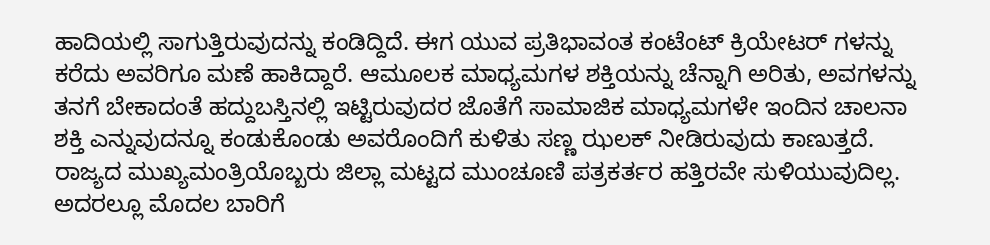ಹಾದಿಯಲ್ಲಿ ಸಾಗುತ್ತಿರುವುದನ್ನು ಕಂಡಿದ್ದಿದೆ. ಈಗ ಯುವ ಪ್ರತಿಭಾವಂತ ಕಂಟೆಂಟ್ ಕ್ರಿಯೇಟರ್ ಗಳನ್ನು ಕರೆದು ಅವರಿಗೂ ಮಣೆ ಹಾಕಿದ್ದಾರೆ. ಆಮೂಲಕ ಮಾಧ್ಯಮಗಳ ಶಕ್ತಿಯನ್ನು ಚೆನ್ನಾಗಿ ಅರಿತು, ಅವಗಳನ್ನು ತನಗೆ ಬೇಕಾದಂತೆ ಹದ್ದುಬಸ್ತಿನಲ್ಲಿ ಇಟ್ಟಿರುವುದರ ಜೊತೆಗೆ ಸಾಮಾಜಿಕ ಮಾಧ್ಯಮಗಳೇ ಇಂದಿನ ಚಾಲನಾ ಶಕ್ತಿ ಎನ್ನುವುದನ್ನೂ ಕಂಡುಕೊಂಡು ಅವರೊಂದಿಗೆ ಕುಳಿತು ಸಣ್ಣ ಝಲಕ್ ನೀಡಿರುವುದು ಕಾಣುತ್ತದೆ.
ರಾಜ್ಯದ ಮುಖ್ಯಮಂತ್ರಿಯೊಬ್ಬರು ಜಿಲ್ಲಾ ಮಟ್ಟದ ಮುಂಚೂಣಿ ಪತ್ರಕರ್ತರ ಹತ್ತಿರವೇ ಸುಳಿಯುವುದಿಲ್ಲ. ಅದರಲ್ಲೂ ಮೊದಲ ಬಾರಿಗೆ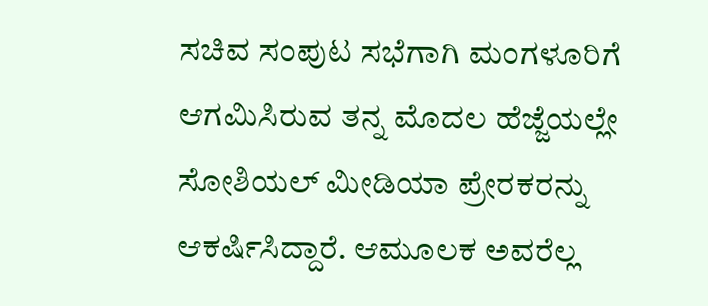ಸಚಿವ ಸಂಪುಟ ಸಭೆಗಾಗಿ ಮಂಗಳೂರಿಗೆ ಆಗಮಿಸಿರುವ ತನ್ನ ಮೊದಲ ಹೆಜ್ಜೆಯಲ್ಲೇ ಸೋಶಿಯಲ್ ಮೀಡಿಯಾ ಪ್ರೇರಕರನ್ನು ಆಕರ್ಷಿಸಿದ್ದಾರೆ. ಆಮೂಲಕ ಅವರೆಲ್ಲ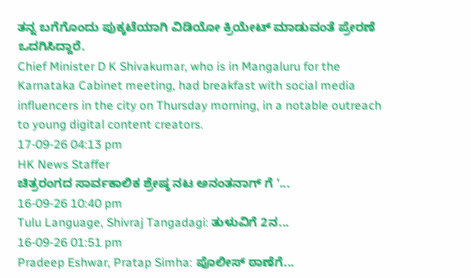ತನ್ನ ಬಗೆಗೊಂದು ಪುಕ್ಕಟೆಯಾಗಿ ವಿಡಿಯೋ ಕ್ರಿಯೇಟ್ ಮಾಡುವಂತೆ ಪ್ರೇರಣೆ ಒದಗಿಸಿದ್ದಾರೆ.
Chief Minister D K Shivakumar, who is in Mangaluru for the Karnataka Cabinet meeting, had breakfast with social media influencers in the city on Thursday morning, in a notable outreach to young digital content creators.
17-09-26 04:13 pm
HK News Staffer
ಚಿತ್ರರಂಗದ ಸಾರ್ವಕಾಲಿಕ ಶ್ರೇಷ್ಠ ನಟ ಅನಂತನಾಗ್ ಗೆ '...
16-09-26 10:40 pm
Tulu Language, Shivraj Tangadagi: ತುಳುವಿಗೆ 2ನ...
16-09-26 01:51 pm
Pradeep Eshwar, Pratap Simha: ಪೊಲೀಸ್ ಠಾಣೆಗೆ...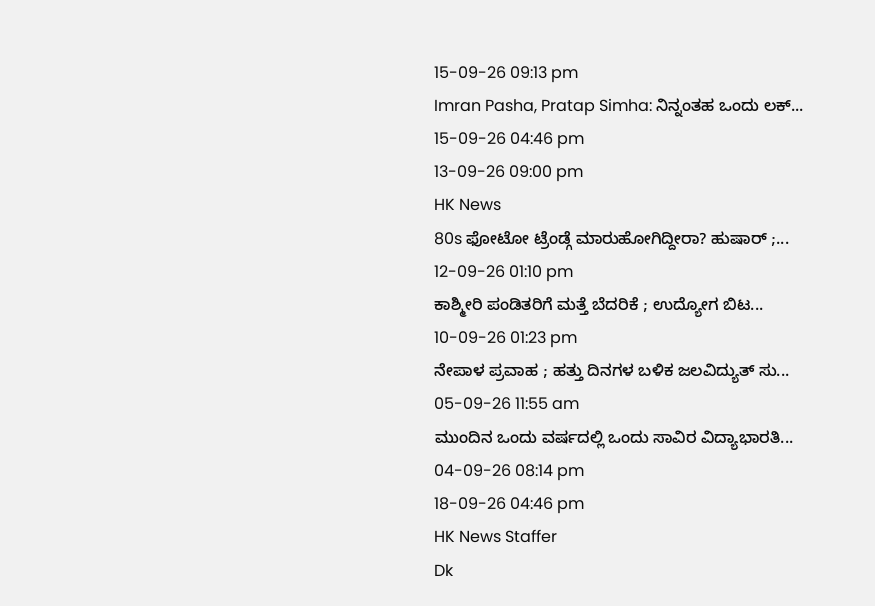15-09-26 09:13 pm
Imran Pasha, Pratap Simha: ನಿನ್ನಂತಹ ಒಂದು ಲಕ್...
15-09-26 04:46 pm
13-09-26 09:00 pm
HK News
80s ಫೋಟೋ ಟ್ರೆಂಡ್ಗೆ ಮಾರುಹೋಗಿದ್ದೀರಾ? ಹುಷಾರ್ ;...
12-09-26 01:10 pm
ಕಾಶ್ಮೀರಿ ಪಂಡಿತರಿಗೆ ಮತ್ತೆ ಬೆದರಿಕೆ ; ಉದ್ಯೋಗ ಬಿಟ...
10-09-26 01:23 pm
ನೇಪಾಳ ಪ್ರವಾಹ ; ಹತ್ತು ದಿನಗಳ ಬಳಿಕ ಜಲವಿದ್ಯುತ್ ಸು...
05-09-26 11:55 am
ಮುಂದಿನ ಒಂದು ವರ್ಷದಲ್ಲಿ ಒಂದು ಸಾವಿರ ವಿದ್ಯಾಭಾರತಿ...
04-09-26 08:14 pm
18-09-26 04:46 pm
HK News Staffer
Dk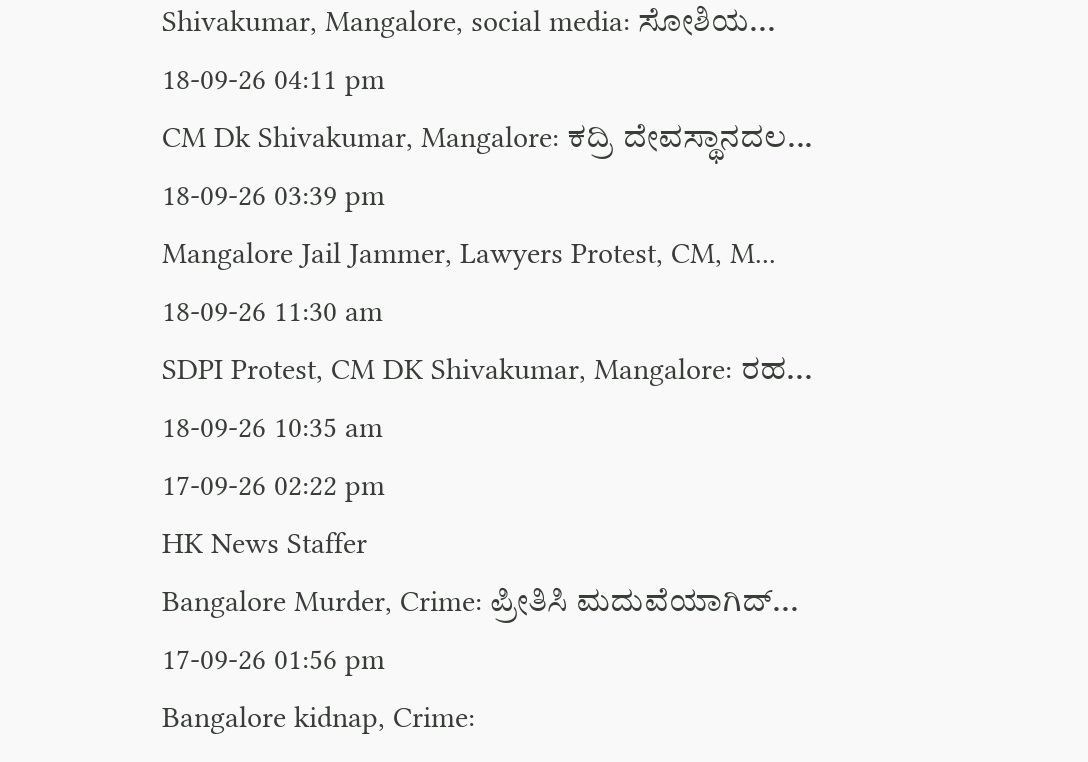Shivakumar, Mangalore, social media: ಸೋಶಿಯ...
18-09-26 04:11 pm
CM Dk Shivakumar, Mangalore: ಕದ್ರಿ ದೇವಸ್ಥಾನದಲ...
18-09-26 03:39 pm
Mangalore Jail Jammer, Lawyers Protest, CM, M...
18-09-26 11:30 am
SDPI Protest, CM DK Shivakumar, Mangalore: ರಹ...
18-09-26 10:35 am
17-09-26 02:22 pm
HK News Staffer
Bangalore Murder, Crime: ಪ್ರೀತಿಸಿ ಮದುವೆಯಾಗಿದ್...
17-09-26 01:56 pm
Bangalore kidnap, Crime: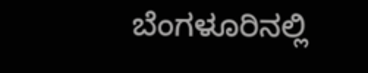ಬೆಂಗಳೂರಿನಲ್ಲಿ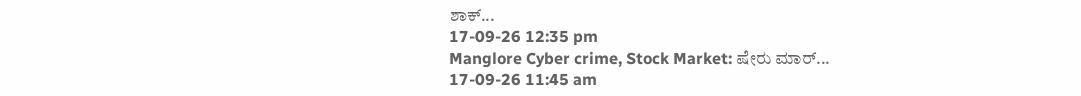ಶಾಕ್...
17-09-26 12:35 pm
Manglore Cyber crime, Stock Market: ಷೇರು ಮಾರ್...
17-09-26 11:45 am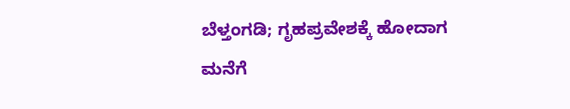ಬೆಳ್ತಂಗಡಿ; ಗೃಹಪ್ರವೇಶಕ್ಕೆ ಹೋದಾಗ ಮನೆಗೆ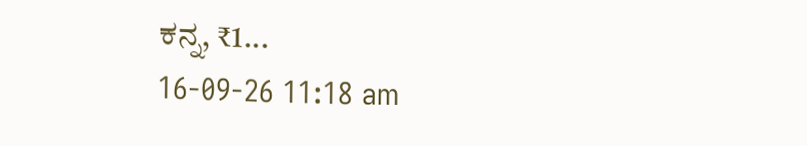ಕನ್ನ, ₹1...
16-09-26 11:18 am